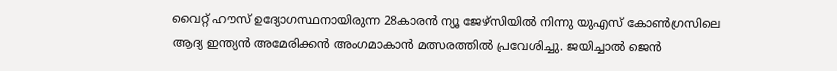വൈറ്റ് ഹൗസ് ഉദ്യോഗസ്ഥനായിരുന്ന 28കാരൻ ന്യൂ ജേഴ്സിയിൽ നിന്നു യുഎസ് കോൺഗ്രസിലെ ആദ്യ ഇന്ത്യൻ അമേരിക്കൻ അംഗമാകാൻ മത്സരത്തിൽ പ്രവേശിച്ചു. ജയിച്ചാൽ ജെൻ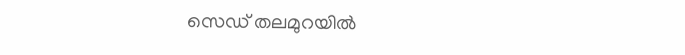സെഡ് തലമുറയിൽ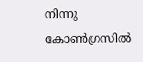നിന്നു കോൺഗ്രസിൽ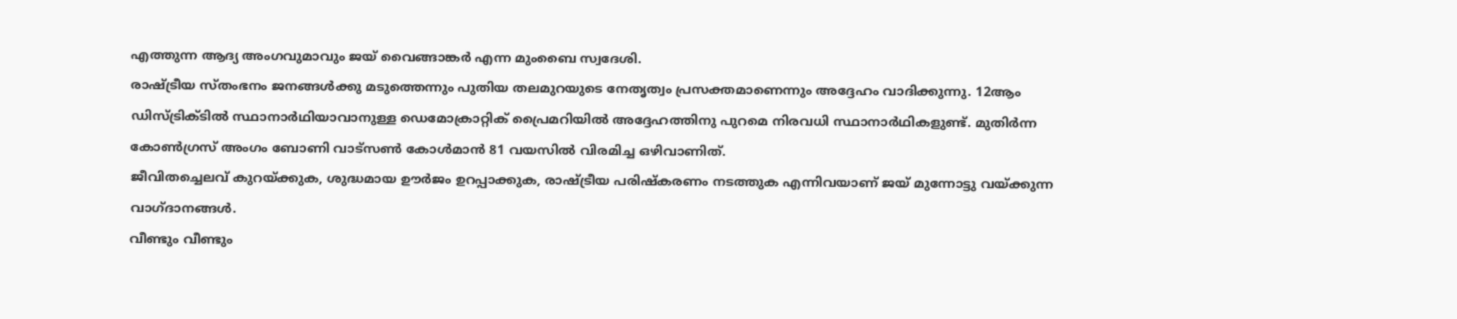എത്തുന്ന ആദ്യ അംഗവുമാവും ജയ് വൈങ്ങാങ്കർ എന്ന മുംബൈ സ്വദേശി.
രാഷ്ട്രീയ സ്തംഭനം ജനങ്ങൾക്കു മടുത്തെന്നും പുതിയ തലമുറയുടെ നേതൃത്വം പ്രസക്തമാണെന്നും അദ്ദേഹം വാദിക്കുന്നു. 12ആം ഡിസ്ട്രിക്ടിൽ സ്ഥാനാർഥിയാവാനുള്ള ഡെമോക്രാറ്റിക് പ്രൈമറിയിൽ അദ്ദേഹത്തിനു പുറമെ നിരവധി സ്ഥാനാർഥികളുണ്ട്. മുതിർന്ന കോൺഗ്രസ് അംഗം ബോണി വാട്സൺ കോൾമാൻ 81 വയസിൽ വിരമിച്ച ഒഴിവാണിത്.
ജീവിതച്ചെലവ് കുറയ്ക്കുക, ശുദ്ധമായ ഊർജം ഉറപ്പാക്കുക, രാഷ്ട്രീയ പരിഷ്കരണം നടത്തുക എന്നിവയാണ് ജയ് മുന്നോട്ടു വയ്ക്കുന്ന വാഗ്ദാനങ്ങൾ.
വീണ്ടും വീണ്ടും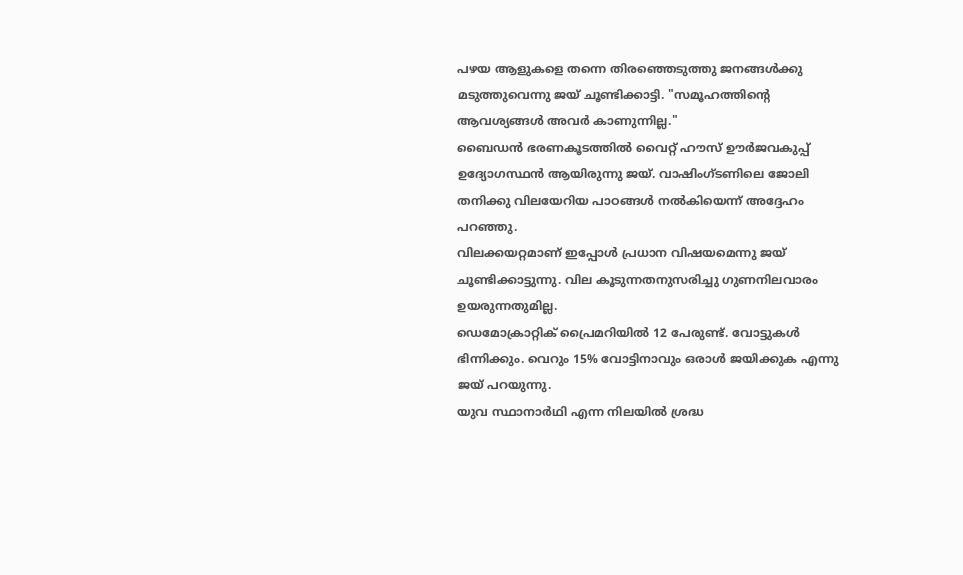പഴയ ആളുകളെ തന്നെ തിരഞ്ഞെടുത്തു ജനങ്ങൾക്കു മടുത്തുവെന്നു ജയ് ചൂണ്ടിക്കാട്ടി. "സമൂഹത്തിന്റെ ആവശ്യങ്ങൾ അവർ കാണുന്നില്ല."
ബൈഡൻ ഭരണകൂടത്തിൽ വൈറ്റ് ഹൗസ് ഊർജവകുപ്പ് ഉദ്യോഗസ്ഥൻ ആയിരുന്നു ജയ്. വാഷിംഗ്ടണിലെ ജോലി തനിക്കു വിലയേറിയ പാഠങ്ങൾ നൽകിയെന്ന് അദ്ദേഹം പറഞ്ഞു.
വിലക്കയറ്റമാണ് ഇപ്പോൾ പ്രധാന വിഷയമെന്നു ജയ് ചൂണ്ടിക്കാട്ടുന്നു. വില കൂടുന്നതനുസരിച്ചു ഗുണനിലവാരം ഉയരുന്നതുമില്ല.
ഡെമോക്രാറ്റിക് പ്രൈമറിയിൽ 12 പേരുണ്ട്. വോട്ടുകൾ ഭിന്നിക്കും. വെറും 15% വോട്ടിനാവും ഒരാൾ ജയിക്കുക എന്നു ജയ് പറയുന്നു.
യുവ സ്ഥാനാർഥി എന്ന നിലയിൽ ശ്രദ്ധ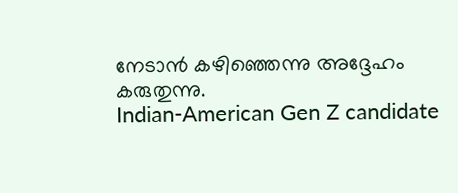നേടാൻ കഴിഞ്ഞെന്നു അദ്ദേഹം കരുതുന്നു.
Indian-American Gen Z candidate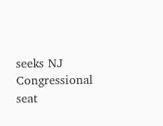seeks NJ Congressional seat